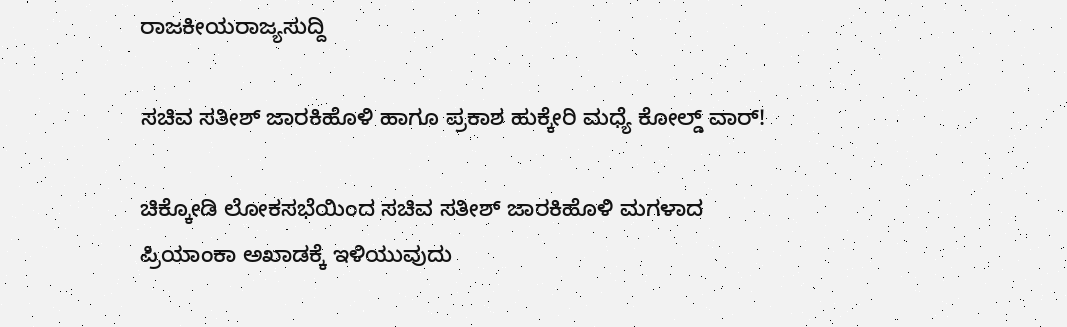ರಾಜಕೀಯರಾಜ್ಯಸುದ್ದಿ

ಸಚಿವ ಸತೀಶ್ ಜಾರಕಿಹೊಳಿ ಹಾಗೂ ಪ್ರಕಾಶ ಹುಕ್ಕೇರಿ ಮಧ್ಯೆ ಕೋಲ್ಡ್ ವಾರ್!

ಚಿಕ್ಕೋಡಿ ಲೋಕಸಭೆಯಿಂದ ಸಚಿವ ಸತೀಶ್ ಜಾರಕಿಹೊಳಿ ಮಗಳಾದ ಪ್ರಿಯಾಂಕಾ ಅಖಾಡಕ್ಕೆ ಇಳಿಯುವುದು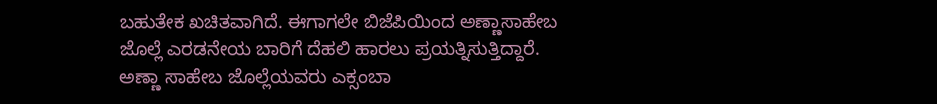ಬಹುತೇಕ ಖಚಿತವಾಗಿದೆ. ಈಗಾಗಲೇ ಬಿಜೆಪಿಯಿಂದ ಅಣ್ಣಾಸಾಹೇಬ ಜೊಲ್ಲೆ ಎರಡನೇಯ ಬಾರಿಗೆ ದೆಹಲಿ ಹಾರಲು ಪ್ರಯತ್ನಿಸುತ್ತಿದ್ದಾರೆ. ಅಣ್ಣಾ ಸಾಹೇಬ ಜೊಲ್ಲೆಯವರು ಎಕ್ಸಂಬಾ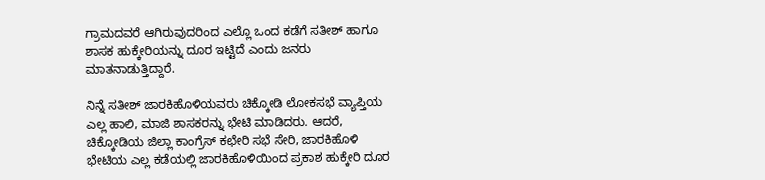ಗ್ರಾಮದವರೆ ಆಗಿರುವುದರಿಂದ ಎಲ್ಲೊ ಒಂದ ಕಡೆಗೆ ಸತೀಶ್ ಹಾಗೂ‌ ಶಾಸಕ ಹುಕ್ಕೇರಿಯನ್ನು ದೂರ‌ ಇಟ್ಟಿದೆ ಎಂದು ಜನರು ಮಾತನಾಡುತ್ತಿದ್ದಾರೆ.

ನಿನ್ನೆ ಸತೀಶ್ ಜಾರಕಿಹೊಳಿಯವರು ಚಿಕ್ಕೋಡಿ ಲೋಕಸಭೆ ವ್ಯಾಪ್ತಿಯ ಎಲ್ಲ ಹಾಲಿ, ಮಾಜಿ ಶಾಸಕರನ್ನು ಭೇಟಿ ಮಾಡಿದರು. ಆದರೆ, ಚಿಕ್ಕೋಡಿಯ ಜಿಲ್ಲಾ ಕಾಂಗ್ರೆಸ್ ಕಛೇರಿ ಸಭೆ ಸೇರಿ, ಜಾರಕಿಹೊಳಿ ಭೇಟಿಯ ಎಲ್ಲ ಕಡೆಯಲ್ಲಿ ಜಾರಕಿಹೊಳಿಯಿಂದ ಪ್ರಕಾಶ ಹುಕ್ಕೇರಿ ದೂರ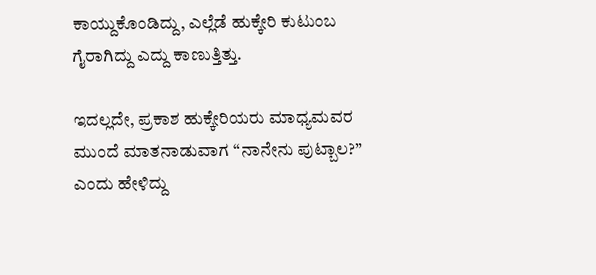ಕಾಯ್ದುಕೊಂಡಿದ್ದು, ಎಲ್ಲೆಡೆ ಹುಕ್ಕೇರಿ ಕುಟುಂಬ ಗೈರಾಗಿದ್ದು ಎದ್ದು ಕಾಣುತ್ತಿತ್ತು.

ಇದಲ್ಲದೇ, ಪ್ರಕಾಶ ಹುಕ್ಕೇರಿಯರು ಮಾಧ್ಯಮವರ ಮುಂದೆ ಮಾತನಾಡುವಾಗ “ನಾನೇನು ಪುಟ್ಬಾಲ?” ಎಂದು ಹೇಳಿದ್ದು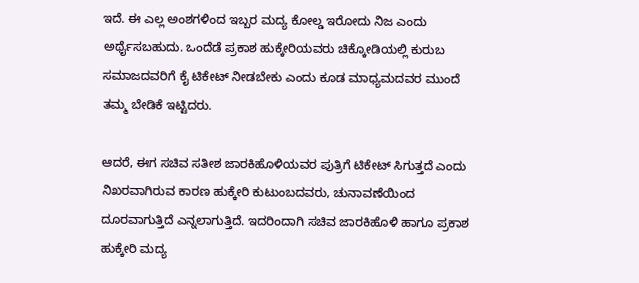ಇದೆ. ಈ ಎಲ್ಲ ಅಂಶಗಳಿಂದ ಇಬ್ಬರ ಮದ್ಯ ಕೋಲ್ಡ ಇರೋದು ನಿಜ ಎಂದು ಅರ್ಥೈಸಬಹುದು. ಒಂದೆಡೆ ಪ್ರಕಾಶ ಹುಕ್ಕೇರಿಯವರು ಚಿಕ್ಕೋಡಿಯಲ್ಲಿ ಕುರುಬ ಸಮಾಜದವರಿಗೆ ಕೈ ಟಿಕೇಟ್ ನೀಡಬೇಕು ಎಂದು ಕೂಡ ಮಾಧ್ಯಮದವರ ಮುಂದೆ ತಮ್ಮ ಬೇಡಿಕೆ ಇಟ್ಟಿದರು.

ಆದರೆ, ಈಗ ಸಚಿವ ಸತೀಶ ಜಾರಕಿಹೊಳಿಯವರ ಪುತ್ರಿಗೆ ಟಿಕೇಟ್ ಸಿಗುತ್ತದೆ ಎಂದು ನಿಖರ‌ವಾಗಿರುವ ಕಾರಣ ಹುಕ್ಕೇರಿ ಕುಟುಂಬದವರು, ಚುನಾವಣೆಯಿಂದ ದೂರವಾಗುತ್ತಿದೆ ಎನ್ನಲಾಗುತ್ತಿದೆ. ಇದರಿಂದಾಗಿ ಸಚಿವ ಜಾರಕಿಹೊಳಿ ಹಾಗೂ ಪ್ರಕಾಶ ಹುಕ್ಕೇರಿ ಮದ್ಯ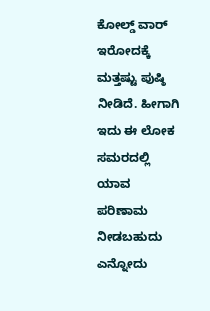ಕೋಲ್ಡ್ ವಾರ್ ಇರೋದಕ್ಕೆ ಮತ್ತಷ್ಟು ಪುಷ್ಠಿ ನೀಡಿದೆ. ಹೀಗಾಗಿ ಇದು ಈ ಲೋಕ ಸಮರದಲ್ಲಿ ಯಾವ ಪರಿಣಾಮ ನೀಡಬಹುದು ಎನ್ನೋದು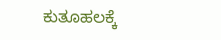ಕುತೂಹಲಕ್ಕೆ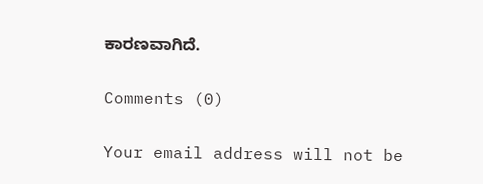ಕಾರಣವಾಗಿದೆ.

Comments (0)

Your email address will not be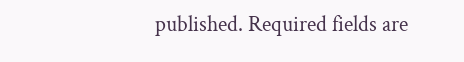published. Required fields are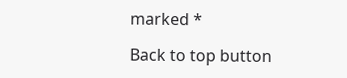marked *

Back to top button